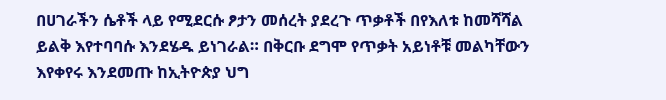በሀገራችን ሴቶች ላይ የሚደርሱ ፆታን መሰረት ያደረጉ ጥቃቶች በየእለቱ ከመሻሻል ይልቅ እየተባባሱ እንደሄዱ ይነገራል። በቅርቡ ደግሞ የጥቃት አይነቶቹ መልካቸውን እየቀየሩ እንደመጡ ከኢትዮጵያ ህግ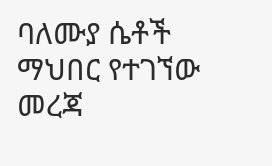ባለሙያ ሴቶች ማህበር የተገኘው መረጃ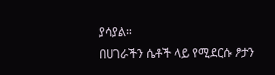ያሳያል።
በሀገራችን ሴቶች ላይ የሚደርሱ ፆታን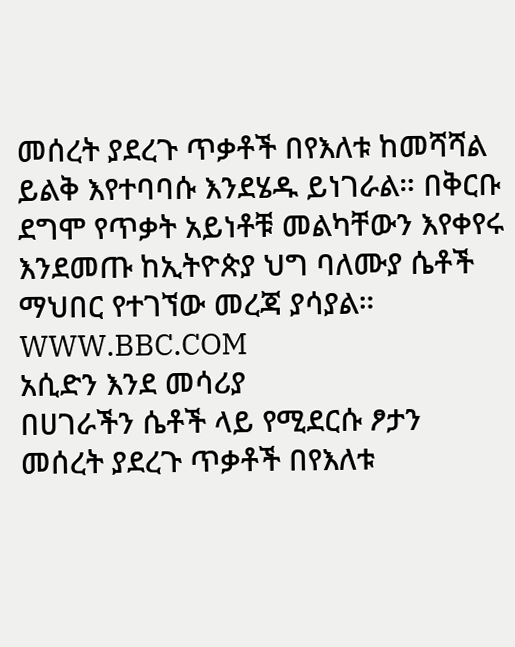መሰረት ያደረጉ ጥቃቶች በየእለቱ ከመሻሻል ይልቅ እየተባባሱ እንደሄዱ ይነገራል። በቅርቡ ደግሞ የጥቃት አይነቶቹ መልካቸውን እየቀየሩ እንደመጡ ከኢትዮጵያ ህግ ባለሙያ ሴቶች ማህበር የተገኘው መረጃ ያሳያል።
WWW.BBC.COM
አሲድን እንደ መሳሪያ
በሀገራችን ሴቶች ላይ የሚደርሱ ፆታን መሰረት ያደረጉ ጥቃቶች በየእለቱ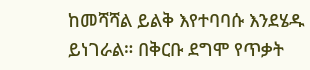ከመሻሻል ይልቅ እየተባባሱ እንደሄዱ ይነገራል። በቅርቡ ደግሞ የጥቃት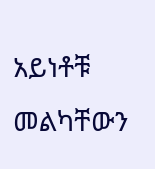አይነቶቹ መልካቸውን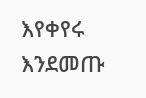እየቀየሩ እንደመጡ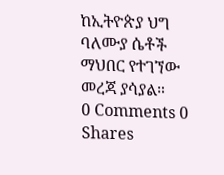ከኢትዮጵያ ህግ ባለሙያ ሴቶች ማህበር የተገኘው መረጃ ያሳያል።
0 Comments 0 Shares